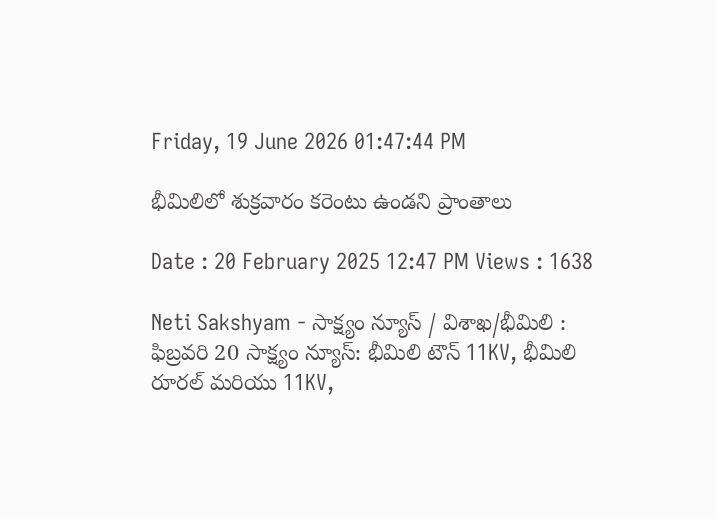Friday, 19 June 2026 01:47:44 PM

భీమిలిలో శుక్రవారం కరెంటు ఉండని ప్రాంతాలు

Date : 20 February 2025 12:47 PM Views : 1638

Neti Sakshyam - సాక్ష్యం న్యూస్ / విశాఖ/భీమిలి : ఫిబ్రవరి 20 సాక్ష్యం న్యూస్: భీమిలి టౌన్ 11KV, భీమిలి రూరల్ మరియు 11KV,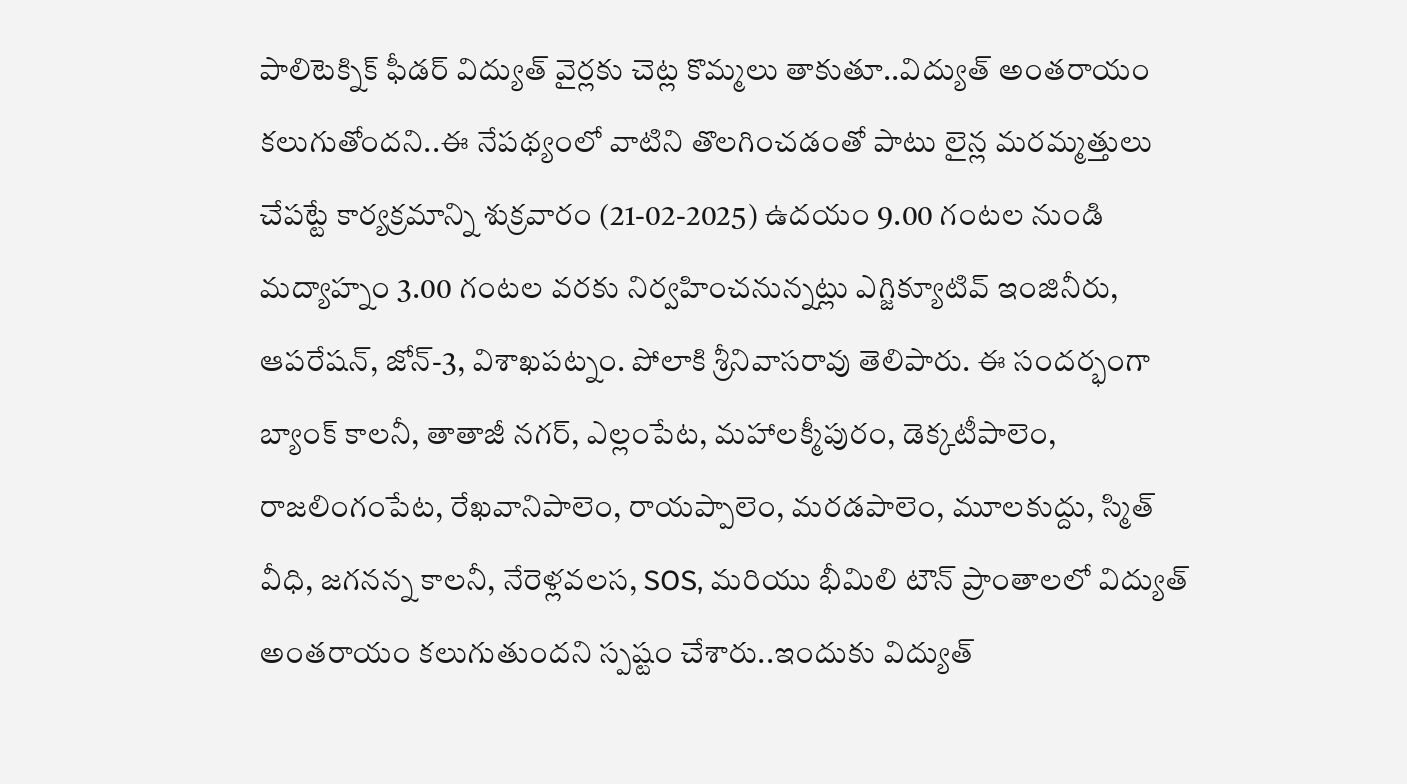పాలిటెక్నిక్ ఫీడర్ విద్యుత్ వైర్లకు చెట్ల కొమ్మలు తాకుతూ..విద్యుత్ అంతరాయం కలుగుతోందని..ఈ నేపథ్యంలో వాటిని తొలగించడంతో పాటు లైన్ల మరమ్మత్తులు చేపట్టే కార్యక్రమాన్ని శుక్రవారం (21-02-2025) ఉదయం 9.00 గంటల నుండి మద్యాహ్నం 3.00 గంటల వరకు నిర్వహించనున్నట్లు ఎగ్జిక్యూటివ్ ఇంజినీరు, ఆపరేషన్, జోన్-3, విశాఖపట్నం. పోలాకి శ్రీనివాసరావు తెలిపారు. ఈ సందర్భంగా బ్యాంక్ కాలనీ, తాతాజీ నగర్, ఎల్లంపేట, మహాలక్మీపురం, డెక్కటీపాలెం, రాజలింగంపేట, రేఖవానిపాలెం, రాయప్పాలెం, మరడపాలెం, మూలకుద్దు, స్మిత్ వీధి, జగనన్న కాలనీ, నేరెళ్లవలస, SOS, మరియు భీమిలి టౌన్ ప్రాంతాలలో విద్యుత్ అంతరాయం కలుగుతుందని స్పష్టం చేశారు..ఇందుకు విద్యుత్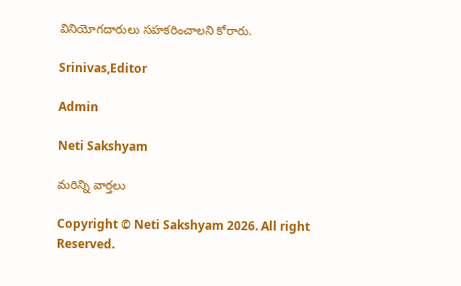వినియోగదారులు సహకరించాలని కోరారు.

Srinivas,Editor

Admin

Neti Sakshyam

మరిన్ని వార్తలు

Copyright © Neti Sakshyam 2026. All right Reserved.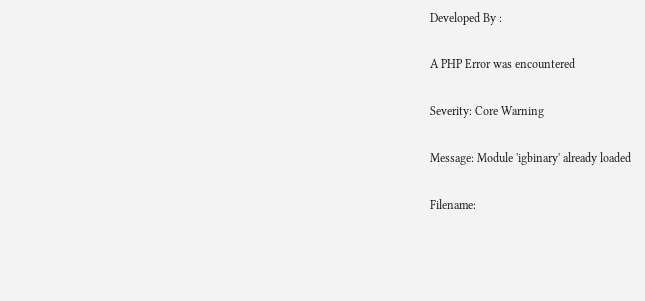Developed By :

A PHP Error was encountered

Severity: Core Warning

Message: Module 'igbinary' already loaded

Filename: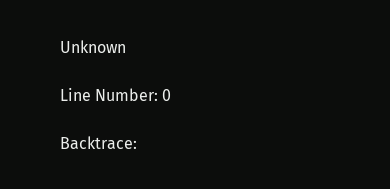Unknown

Line Number: 0

Backtrace: